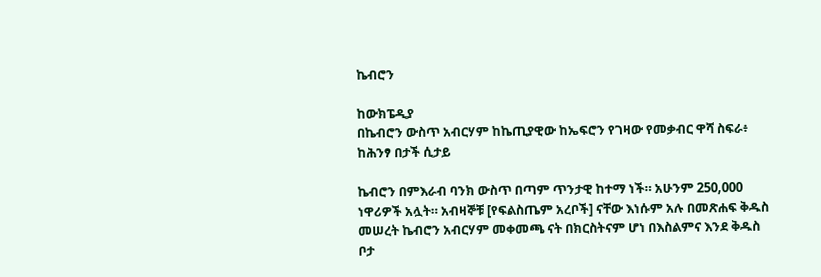ኬብሮን

ከውክፔዲያ
በኬብሮን ውስጥ አብርሃም ከኬጢያዊው ከኤፍሮን የገዛው የመቃብር ዋሻ ስፍራ፥ ከሕንፃ በታች ሲታይ

ኬብሮን በምእራብ ባንክ ውስጥ በጣም ጥንታዊ ከተማ ነች። አሁንም 250,000 ነዋሪዎች አሏት። አብዛኞቹ [የፍልስጤም አረቦች] ናቸው እነሱም አሉ በመጽሐፍ ቅዱስ መሠረት ኬብሮን አብርሃም መቀመጫ ናት በክርስትናም ሆነ በእስልምና እንደ ቅዱስ ቦታ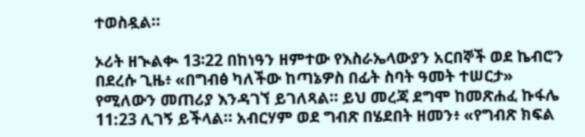ተወስዷል።

ኦሪት ዘኊልቊ 13፡22 በከነዓን ዘምተው የእስራኤላውያን አርበኞች ወደ ኬብሮን በደረሱ ጊዜ፥ «በግብፅ ካለችው ከጣኔዎስ በፊት ስባት ዓመት ተሠርታ» የሚለውን መጠሪያ እንዳገኘ ይገለጻል። ይህ መረጃ ደግሞ ከመጽሐፈ ኩፋሌ 11:23 ሊገኝ ይችላል። አብርሃም ወደ ግብጽ በሄደበት ዘመን፥ «የግብጽ ክፍል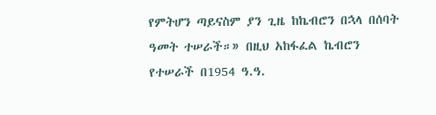የምትሆን ጣይናስም ያን ጊዜ ከኬብሮን በኋላ በሰባት ዓመት ተሠራች።» በዚህ አከፋፈል ኬብሮን የተሠራች በ1954 ዓ.ዓ.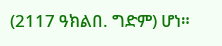(2117 ዓክልበ. ግድም) ሆነ።